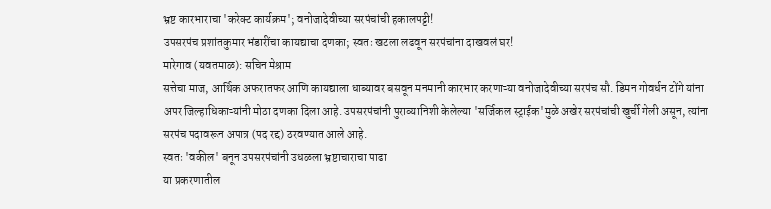भ्रष्ट कारभाराचा 'करेक्ट कार्यक्रम'; वनोजादेवीच्या सरपंचांची हकालपट्टी!
उपसरपंच प्रशांतकुमार भंडारींचा कायद्याचा दणका; स्वतः खटला लढवून सरपंचांना दाखवलं घर!
मारेगाव (यवतमाळ): सचिन मेश्राम
सत्तेचा माज, आर्थिक अफरातफर आणि कायद्याला धाब्यावर बसवून मनमानी कारभार करणाऱ्या वनोजादेवीच्या सरपंच सौ. डिमन गोवर्धन टोंगे यांना अपर जिल्हाधिकाऱ्यांनी मोठा दणका दिला आहे. उपसरपंचांनी पुराव्यानिशी केलेल्या 'सर्जिकल स्ट्राईक'मुळे अखेर सरपंचांची खुर्ची गेली असून, त्यांना सरपंच पदावरून अपात्र (पद रद्द) ठरवण्यात आले आहे.
स्वतः 'वकील' बनून उपसरपंचांनी उधळला भ्रष्टाचाराचा पाढा
या प्रकरणातील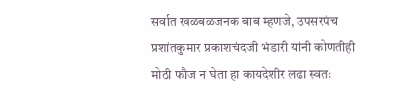सर्वात खळबळजनक बाब म्हणजे, उपसरपंच प्रशांतकुमार प्रकाशचंदजी भंडारी यांनी कोणतीही मोठी फौज न घेता हा कायदेशीर लढा स्वतः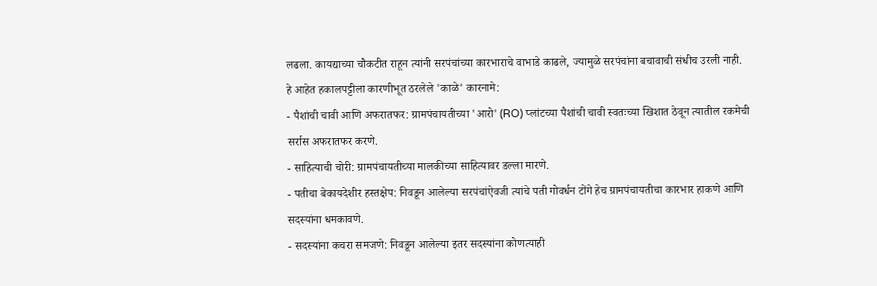लढला. कायद्याच्या चौकटीत राहून त्यांनी सरपंचांच्या कारभाराचे वाभाडे काढले, ज्यामुळे सरपंचांना बचावाची संधीच उरली नाही.
हे आहेत हकालपट्टीला कारणीभूत ठरलेले 'काळे' कारनामे:
- पैशांची चावी आणि अफरातफर: ग्रामपंचायतीच्या 'आरो' (RO) प्लांटच्या पैशांची चावी स्वतःच्या खिशात ठेवून त्यातील रकमेची सर्रास अफरातफर करणे.
- साहित्याची चोरी: ग्रामपंचायतीच्या मालकीच्या साहित्यावर डल्ला मारणे.
- पतीचा बेकायदेशीर हस्तक्षेप: निवडून आलेल्या सरपंचांऐवजी त्यांचे पती गोवर्धन टोंगे हेच ग्रामपंचायतीचा कारभार हाकणे आणि सदस्यांना धमकावणे.
- सदस्यांना कचरा समजणे: निवडून आलेल्या इतर सदस्यांना कोणत्याही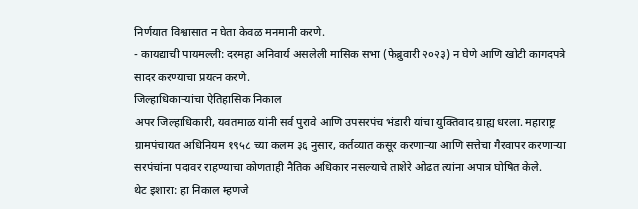निर्णयात विश्वासात न घेता केवळ मनमानी करणे.
- कायद्याची पायमल्ली: दरमहा अनिवार्य असलेली मासिक सभा (फेब्रुवारी २०२३) न घेणे आणि खोटी कागदपत्रे सादर करण्याचा प्रयत्न करणे.
जिल्हाधिकाऱ्यांचा ऐतिहासिक निकाल
अपर जिल्हाधिकारी, यवतमाळ यांनी सर्व पुरावे आणि उपसरपंच भंडारी यांचा युक्तिवाद ग्राह्य धरला. महाराष्ट्र ग्रामपंचायत अधिनियम १९५८ च्या कलम ३६ नुसार, कर्तव्यात कसूर करणाऱ्या आणि सत्तेचा गैरवापर करणाऱ्या सरपंचांना पदावर राहण्याचा कोणताही नैतिक अधिकार नसल्याचे ताशेरे ओढत त्यांना अपात्र घोषित केले.
थेट इशारा: हा निकाल म्हणजे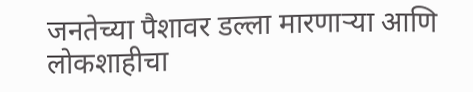जनतेच्या पैशावर डल्ला मारणाऱ्या आणि लोकशाहीचा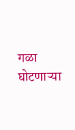गळा घोटणाऱ्या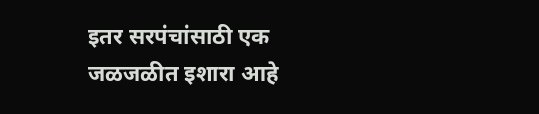इतर सरपंचांसाठी एक जळजळीत इशारा आहे